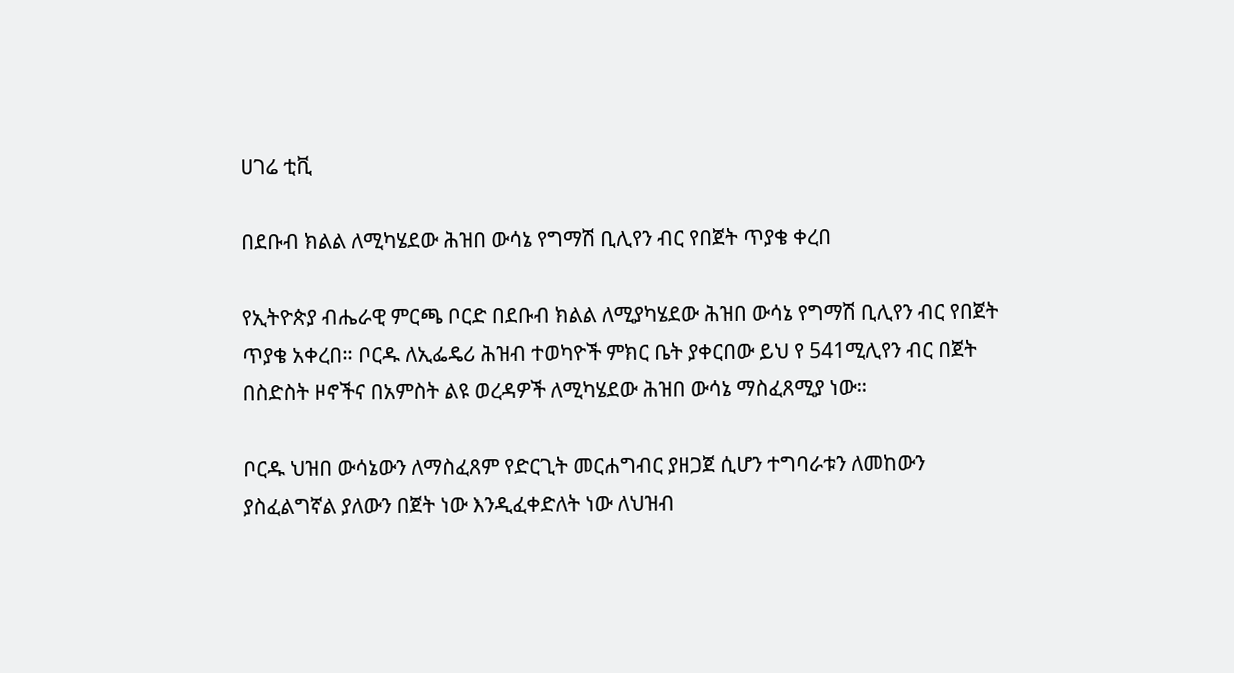ሀገሬ ቲቪ

በደቡብ ክልል ለሚካሄደው ሕዝበ ውሳኔ የግማሽ ቢሊየን ብር የበጀት ጥያቄ ቀረበ

የኢትዮጵያ ብሔራዊ ምርጫ ቦርድ በደቡብ ክልል ለሚያካሄደው ሕዝበ ውሳኔ የግማሽ ቢሊየን ብር የበጀት ጥያቄ አቀረበ። ቦርዱ ለኢፌዴሪ ሕዝብ ተወካዮች ምክር ቤት ያቀርበው ይህ የ 541ሚሊየን ብር በጀት በስድስት ዞኖችና በአምስት ልዩ ወረዳዎች ለሚካሄደው ሕዝበ ውሳኔ ማስፈጸሚያ ነው።

ቦርዱ ህዝበ ውሳኔውን ለማስፈጸም የድርጊት መርሐግብር ያዘጋጀ ሲሆን ተግባራቱን ለመከውን ያስፈልግኛል ያለውን በጀት ነው እንዲፈቀድለት ነው ለህዝብ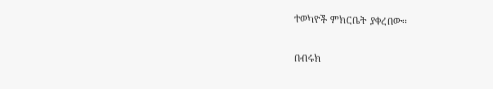ተወካዮች ምክርቤት ያቀረበው።

በብሩክ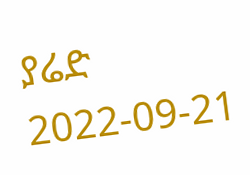ያሬድ
2022-09-21